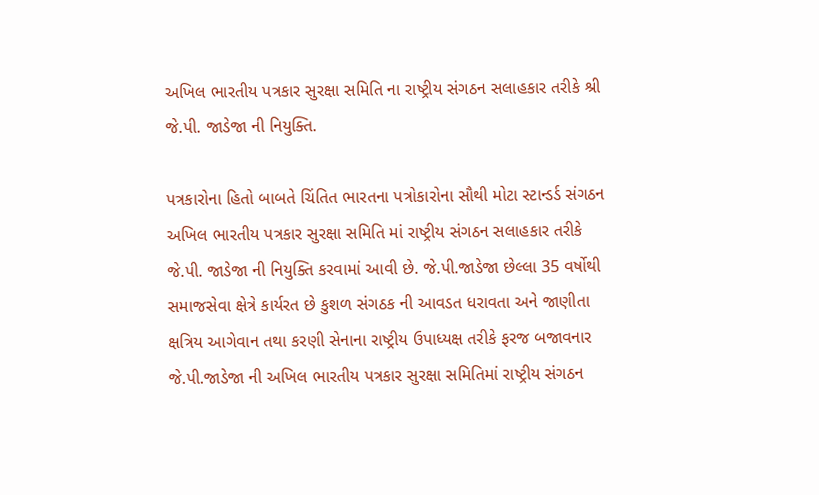અખિલ ભારતીય પત્રકાર સુરક્ષા સમિતિ ના રાષ્ટ્રીય સંગઠન સલાહકાર તરીકે શ્રી જે.પી. જાડેજા ની નિયુક્તિ.

પત્રકારોના હિતો બાબતે ચિંતિત ભારતના પત્રોકારોના સૌથી મોટા સ્ટાન્ડર્ડ સંગઠન અખિલ ભારતીય પત્રકાર સુરક્ષા સમિતિ માં રાષ્ટ્રીય સંગઠન સલાહકાર તરીકે જે.પી. જાડેજા ની નિયુક્તિ કરવામાં આવી છે. જે.પી.જાડેજા છેલ્લા 35 વર્ષોથી સમાજસેવા ક્ષેત્રે કાર્યરત છે કુશળ સંગઠક ની આવડત ધરાવતા અને જાણીતા ક્ષત્રિય આગેવાન તથા કરણી સેનાના રાષ્ટ્રીય ઉપાધ્યક્ષ તરીકે ફરજ બજાવનાર જે.પી.જાડેજા ની અખિલ ભારતીય પત્રકાર સુરક્ષા સમિતિમાં રાષ્ટ્રીય સંગઠન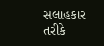સલાહકાર તરીકે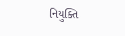નિયુક્તિ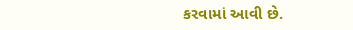કરવામાં આવી છે.